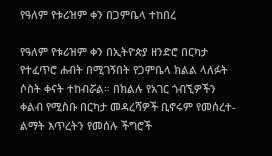የዓለም የቱሪዝም ቀን በጋምቤላ ተከበረ

የዓለም የቱሪዝም ቀን በኢትዮጵያ ዘንድሮ በርካታ የተፈጥሮ ሐብት በሚገኝበት የጋምቤላ ክልል ላለፉት ሶስት ቀናት ተከብሯል። በክልሉ የአገር ጎብኚዎችን ቀልብ የሚስቡ በርካታ መዳረሻዎች ቢኖሩም የመሰረተ-ልማት እጥረትን የመሰሉ ችግሮች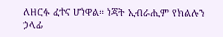ለዘርፉ ፈተና ሆነዋል። ነጃት ኢብራሒም የክልሉን ኃላፊ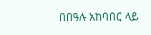በበዓሉ አከባበር ላይ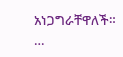አነጋግራቸዋለች። …